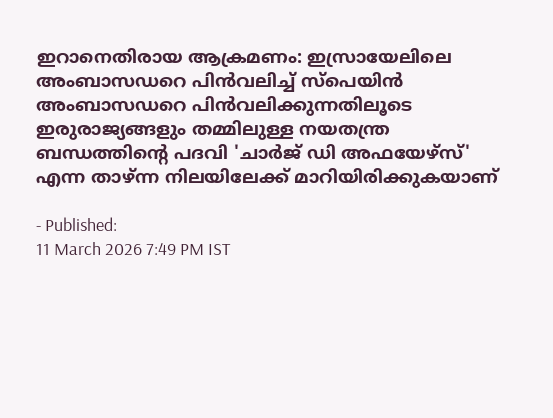ഇറാനെതിരായ ആക്രമണം: ഇസ്രായേലിലെ അംബാസഡറെ പിൻവലിച്ച് സ്പെയിൻ
അംബാസഡറെ പിൻവലിക്കുന്നതിലൂടെ ഇരുരാജ്യങ്ങളും തമ്മിലുള്ള നയതന്ത്ര ബന്ധത്തിന്റെ പദവി 'ചാർജ് ഡി അഫയേഴ്സ്' എന്ന താഴ്ന്ന നിലയിലേക്ക് മാറിയിരിക്കുകയാണ്

- Published:
11 March 2026 7:49 PM IST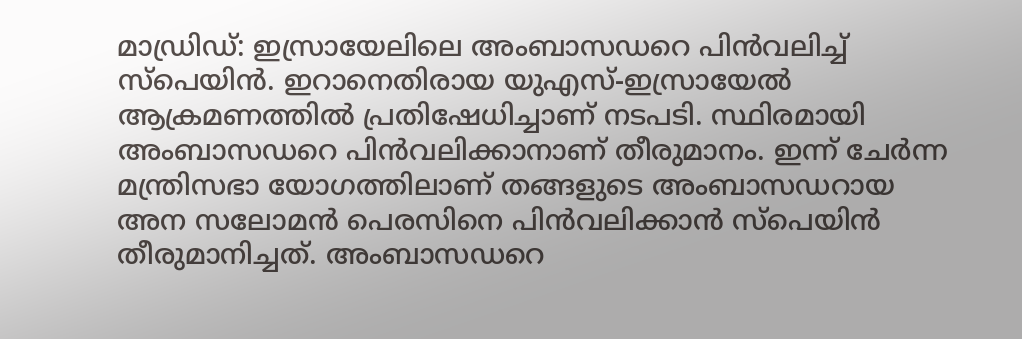മാഡ്രിഡ്: ഇസ്രായേലിലെ അംബാസഡറെ പിൻവലിച്ച് സ്പെയിൻ. ഇറാനെതിരായ യുഎസ്-ഇസ്രായേൽ ആക്രമണത്തിൽ പ്രതിഷേധിച്ചാണ് നടപടി. സ്ഥിരമായി അംബാസഡറെ പിൻവലിക്കാനാണ് തീരുമാനം. ഇന്ന് ചേർന്ന മന്ത്രിസഭാ യോഗത്തിലാണ് തങ്ങളുടെ അംബാസഡറായ അന സലോമൻ പെരസിനെ പിൻവലിക്കാൻ സ്പെയിൻ തീരുമാനിച്ചത്. അംബാസഡറെ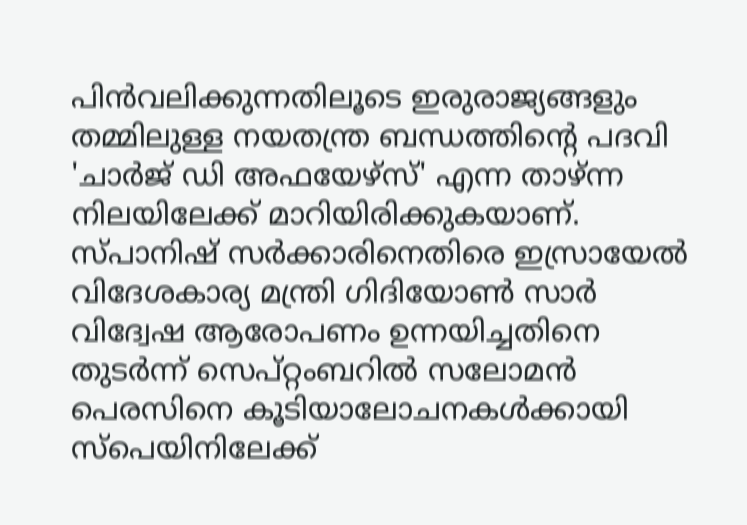പിൻവലിക്കുന്നതിലൂടെ ഇരുരാജ്യങ്ങളും തമ്മിലുള്ള നയതന്ത്ര ബന്ധത്തിന്റെ പദവി 'ചാർജ് ഡി അഫയേഴ്സ്' എന്ന താഴ്ന്ന നിലയിലേക്ക് മാറിയിരിക്കുകയാണ്.
സ്പാനിഷ് സർക്കാരിനെതിരെ ഇസ്രായേൽ വിദേശകാര്യ മന്ത്രി ഗിദിയോൺ സാർ വിദ്വേഷ ആരോപണം ഉന്നയിച്ചതിനെ തുടർന്ന് സെപ്റ്റംബറിൽ സലോമൻ പെരസിനെ കൂടിയാലോചനകൾക്കായി സ്പെയിനിലേക്ക്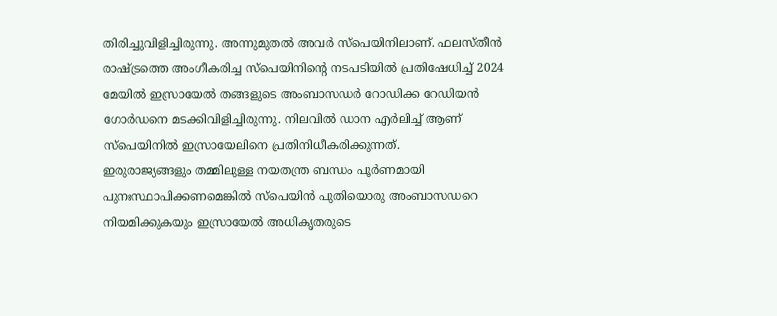തിരിച്ചുവിളിച്ചിരുന്നു. അന്നുമുതൽ അവർ സ്പെയിനിലാണ്. ഫലസ്തീൻ രാഷ്ട്രത്തെ അംഗീകരിച്ച സ്പെയിനിന്റെ നടപടിയിൽ പ്രതിഷേധിച്ച് 2024 മേയിൽ ഇസ്രായേൽ തങ്ങളുടെ അംബാസഡർ റോഡിക്ക റേഡിയൻ ഗോർഡനെ മടക്കിവിളിച്ചിരുന്നു. നിലവിൽ ഡാന എർലിച്ച് ആണ് സ്പെയിനിൽ ഇസ്രായേലിനെ പ്രതിനിധീകരിക്കുന്നത്.
ഇരുരാജ്യങ്ങളും തമ്മിലുള്ള നയതന്ത്ര ബന്ധം പൂർണമായി പുനഃസ്ഥാപിക്കണമെങ്കിൽ സ്പെയിൻ പുതിയൊരു അംബാസഡറെ നിയമിക്കുകയും ഇസ്രായേൽ അധികൃതരുടെ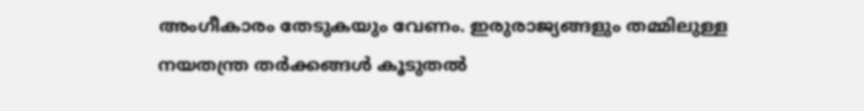അംഗീകാരം തേടുകയും വേണം. ഇരുരാജ്യങ്ങളും തമ്മിലുള്ള നയതന്ത്ര തർക്കങ്ങൾ കൂടുതൽ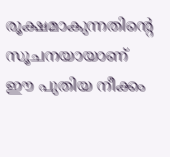രൂക്ഷമാകുന്നതിന്റെ സൂചനയായാണ് ഈ പുതിയ നീക്കം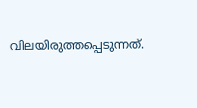വിലയിരുത്തപ്പെടുന്നത്.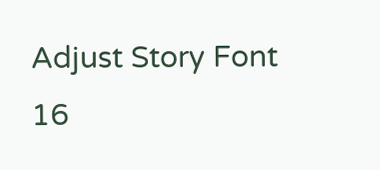Adjust Story Font
16